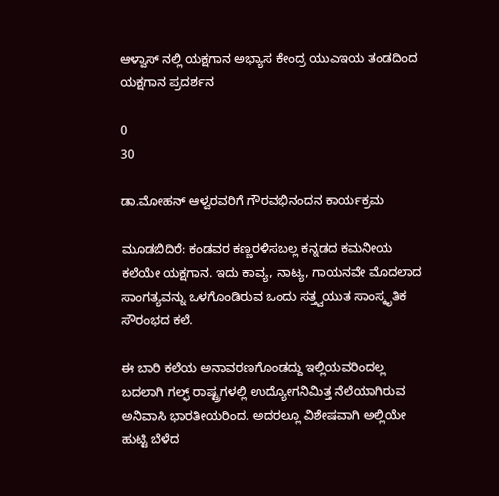ಆಳ್ವಾಸ್ ನಲ್ಲಿ ಯಕ್ಷಗಾನ ಅಭ್ಯಾಸ ಕೇಂದ್ರ ಯುಎಇಯ ತಂಡದಿಂದ ಯಕ್ಷಗಾನ‌ ಪ್ರದರ್ಶನ

0
30

ಡಾ.ಮೋಹನ್ ಆಳ್ವರವರಿಗೆ ಗೌರವಭಿನಂದನ ಕಾರ್ಯಕ್ರಮ

ಮೂಡಬಿದಿರೆ: ಕಂಡವರ ಕಣ್ಣರಳಿಸಬಲ್ಲ ಕನ್ನಡದ ಕಮನೀಯ ಕಲೆಯೇ ಯಕ್ಷಗಾನ. ಇದು ಕಾವ್ಯ, ನಾಟ್ಯ, ಗಾಯನವೇ ಮೊದಲಾ‌ದ ಸಾಂಗತ್ಯವನ್ನು ಒಳಗೊಂಡಿರುವ ಒಂದು ಸತ್ತ್ವಯುತ ಸಾಂಸ್ಕೃತಿಕ ಸೌರಂಭದ ಕಲೆ.

ಈ ಬಾರಿ ಕಲೆಯ ಅನಾವರಣಗೊಂಡದ್ದು ಇಲ್ಲಿಯವರಿಂದಲ್ಲ ಬದಲಾಗಿ ಗಲ್ಫ್ ರಾಷ್ಟ್ರಗಳಲ್ಲಿ‌ ಉದ್ಯೋಗನಿಮಿತ್ತ ನೆಲೆಯಾಗಿರುವ ಅನಿವಾಸಿ ಭಾರತೀಯರಿಂದ. ಅದರಲ್ಲೂ ವಿಶೇಷವಾಗಿ ಅಲ್ಲಿಯೇ ಹುಟ್ಟಿ ಬೆಳೆದ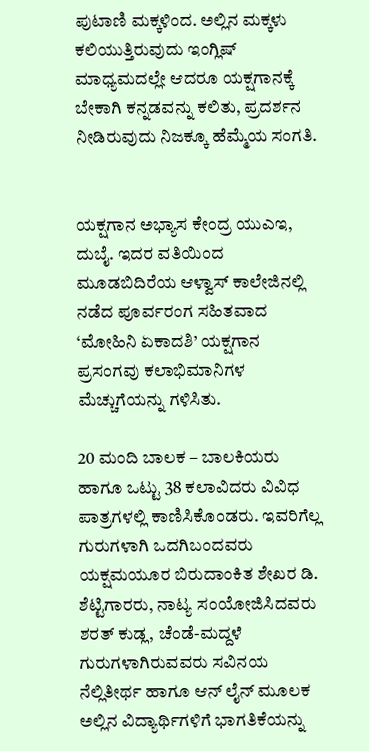ಪುಟಾಣಿ ಮಕ್ಕಳಿಂದ. ಅಲ್ಲಿನ ಮಕ್ಕಳು ಕಲಿಯುತ್ತಿರುವುದು ಇಂಗ್ಲಿಷ್ ಮಾಧ್ಯಮದಲ್ಲೇ ಆದರೂ ಯಕ್ಷಗಾನಕ್ಕೆ ಬೇಕಾಗಿ ಕನ್ನಡವನ್ನು ಕಲಿತು, ಪ್ರದರ್ಶನ ನೀಡಿರುವುದು ನಿಜಕ್ಕೂ ಹೆಮ್ಮೆಯ ಸಂಗತಿ.


ಯಕ್ಷಗಾನ ಅಭ್ಯಾಸ ಕೇಂದ್ರ ಯುಎಇ, ದುಬೈ. ಇದರ ವತಿಯಿಂದ‌ ಮೂಡಬಿದಿರೆಯ ಆಳ್ವಾಸ್ ಕಾಲೇಜಿನಲ್ಲಿ ನಡೆದ ಪೂರ್ವರಂಗ ಸಹಿತವಾದ ‘ಮೋಹಿನಿ ಏಕಾದಶಿ’ ಯಕ್ಷಗಾನ ಪ್ರಸಂಗವು ಕಲಾಭಿಮಾನಿಗಳ ಮೆಚ್ಚುಗೆಯನ್ನು ಗಳಿಸಿತು.

20 ಮಂದಿ ಬಾಲಕ – ಬಾಲಕಿಯರು ಹಾಗೂ ಒಟ್ಟು 38 ಕಲಾವಿದರು ವಿವಿಧ ಪಾತ್ರಗಳಲ್ಲಿ‌ ಕಾಣಿಸಿಕೊಂಡರು. ಇವರಿಗೆಲ್ಲ ಗುರುಗಳಾಗಿ ಒದಗಿಬಂದವರು ಯಕ್ಷಮಯೂರ ಬಿರುದಾಂಕಿತ ಶೇಖರ ಡಿ. ಶೆಟ್ಟಿಗಾರರು, ನಾಟ್ಯ ಸಂಯೋಜಿಸಿದವರು ಶರತ್ ಕುಡ್ಲ, ಚೆಂಡೆ-ಮದ್ದಳೆ ಗುರುಗಳಾಗಿರುವವರು ಸವಿನಯ ನೆಲ್ಲಿತೀರ್ಥ ಹಾಗೂ ಆನ್ ಲೈನ್ ಮೂಲಕ ಅಲ್ಲಿನ‌ ವಿದ್ಯಾರ್ಥಿಗಳಿಗೆ ಭಾಗತಿಕೆಯನ್ನು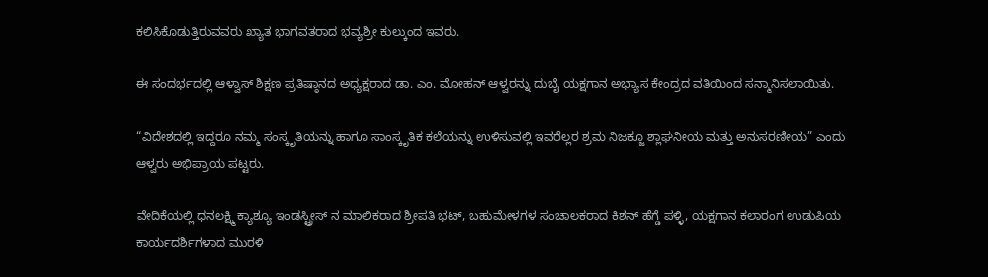ಕಲಿಸಿಕೊಡುತ್ತಿರುವವರು ಖ್ಯಾತ ಭಾಗವತರಾದ ಭವ್ಯಶ್ರೀ ಕುಲ್ಕುಂದ ಇವರು.

ಈ ಸಂದರ್ಭದಲ್ಲಿ ಆಳ್ವಾಸ್ ಶಿಕ್ಷಣ ಪ್ರತಿಷ್ಠಾನದ ಅಧ್ಯಕ್ಷರಾದ ಡಾ. ಎಂ. ಮೋಹನ್ ಆಳ್ವರನ್ನು ದುಬೈ ಯಕ್ಷಗಾನ ಅಭ್ಯಾಸ ಕೇಂದ್ರದ ವತಿಯಿಂದ ಸನ್ಮಾನಿಸಲಾಯಿತು.

“ವಿದೇಶದಲ್ಲಿ ಇದ್ದರೂ ನಮ್ಮ ಸಂಸ್ಕೃತಿಯನ್ನು ಹಾಗೂ ಸಾಂಸ್ಕೃತಿಕ ಕಲೆಯನ್ನು ಉಳಿಸುವಲ್ಲಿ ಇವರೆಲ್ಲರ ಶ್ರಮ ನಿಜಕ್ಜೂ ಶ್ಲಾಘನೀಯ ಮತ್ತು ಅನುಸರಣೀಯ” ಎಂದು ಆಳ್ವರು ಅಭಿಪ್ರಾಯ ಪಟ್ಟರು.

ವೇದಿಕೆಯಲ್ಲಿ‌ ಧನಲಕ್ಷ್ಮಿ ಕ್ಯಾಶ್ಯೂ ಇಂಡಸ್ಟ್ರೀಸ್ ನ‌ ಮಾಲಿಕರಾದ ಶ್ರೀಪತಿ‌ ಭಟ್, ಬಹುಮೇಳಗಳ‌ ಸಂಚಾಲಕರಾದ ಕಿಶನ್ ಹೆಗ್ಡೆ ಪಳ್ಳಿ, ಯಕ್ಷಗಾನ ಕಲಾರಂಗ ಉಡುಪಿಯ ಕಾರ್ಯದರ್ಶಿಗಳಾದ ಮುರಳಿ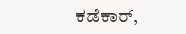ಕಡೆಕಾರ್,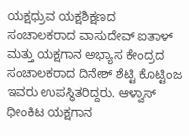ಯಕ್ಷಧ್ರುವ ಯಕ್ಷಶಿಕ್ಷಣದ ಸಂಚಾಲಕರಾದ ವಾಸುದೇವ್ ಐತಾಳ್ ಮತ್ತು ಯಕ್ಷಗಾನ‌ ಅಭ್ಯಾಸ ಕೇಂದ್ರದ ಸಂಚಾಲಕರಾದ ದಿನೇಶ್ ಶೆಟ್ಟಿ‌ ಕೊಟ್ಟಿಂಜ‌ ಇವರು ಉಪಸ್ಥಿತರಿದ್ದರು. ಆಳ್ವಾಸ್ ಧೀಂಕಿಟ ಯಕ್ಷಗಾನ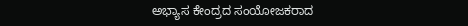ಅಭ್ಯಾಸ ಕೇಂದ್ರದ ಸಂಯೋಜಕರಾದ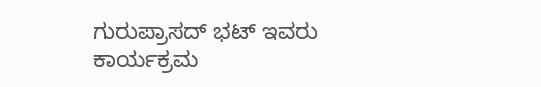ಗುರುಪ್ರಾಸದ್ ಭಟ್ ಇವರು ಕಾರ್ಯಕ್ರಮ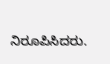ನಿರೂಪಿಸಿದರು.